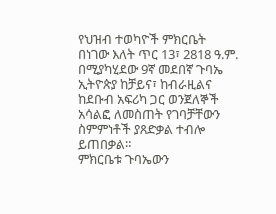የህዝብ ተወካዮች ምክርቤት በነገው እለት ጥር 13፣ 2818 ዓ.ም. በሚያካሂደው 9ኛ መደበኛ ጉባኤ ኢትዮጵያ ከቻይና፣ ከብራዚልና ከደቡብ አፍሪካ ጋር ወንጀለኞች አሳልፎ ለመስጠት የገባቻቸውን ስምምነቶች ያጸድቃል ተብሎ ይጠበቃል።
ምክርቤቱ ጉባኤውን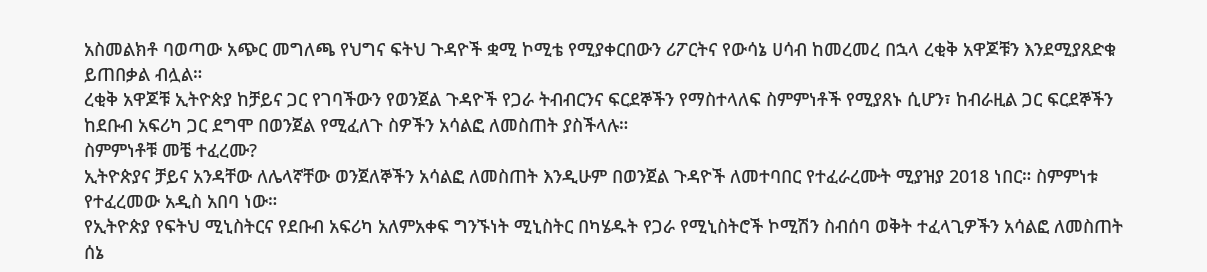አስመልክቶ ባወጣው አጭር መግለጫ የህግና ፍትህ ጉዳዮች ቋሚ ኮሚቴ የሚያቀርበውን ሪፖርትና የውሳኔ ሀሳብ ከመረመረ በኋላ ረቂቅ አዋጆቹን እንደሚያጸድቁ ይጠበቃል ብሏል።
ረቂቅ አዋጆቹ ኢትዮጵያ ከቻይና ጋር የገባችውን የወንጀል ጉዳዮች የጋራ ትብብርንና ፍርደኞችን የማስተላለፍ ስምምነቶች የሚያጸኑ ሲሆን፣ ከብራዚል ጋር ፍርደኞችን ከደቡብ አፍሪካ ጋር ደግሞ በወንጀል የሚፈለጉ ስዎችን አሳልፎ ለመስጠት ያስችላሉ።
ስምምነቶቹ መቼ ተፈረሙ?
ኢትዮጵያና ቻይና አንዳቸው ለሌላኛቸው ወንጀለኞችን አሳልፎ ለመስጠት እንዲሁም በወንጀል ጉዳዮች ለመተባበር የተፈራረሙት ሚያዝያ 2018 ነበር። ስምምነቱ የተፈረመው አዲስ አበባ ነው።
የኢትዮጵያ የፍትህ ሚኒስትርና የደቡብ አፍሪካ አለምአቀፍ ግንኙነት ሚኒስትር በካሄዱት የጋራ የሚኒስትሮች ኮሚሽን ስብሰባ ወቅት ተፈላጊዎችን አሳልፎ ለመስጠት ሰኔ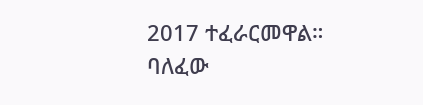2017 ተፈራርመዋል።
ባለፈው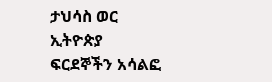ታህሳስ ወር ኢትዮጵያ ፍርደኞችን አሳልፎ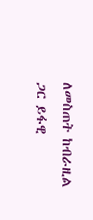ለመስጠት ከብራዚል ጋር ይፋዊ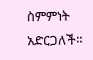ስምምነት አድርጋለች።